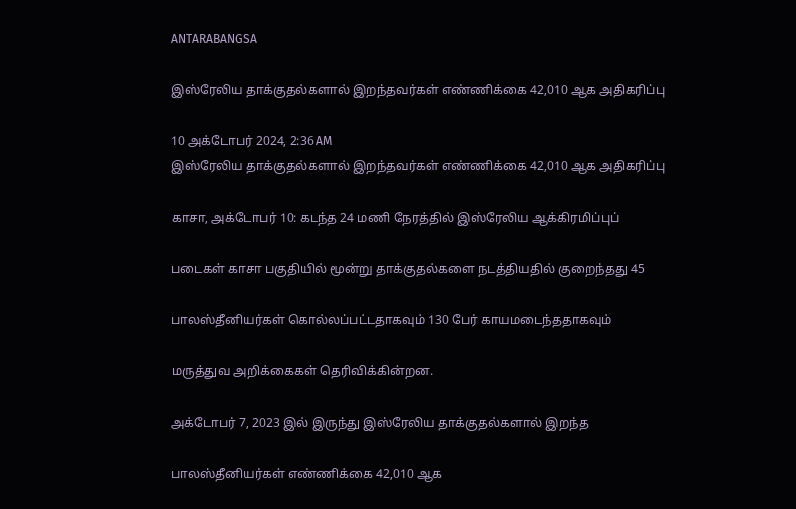ANTARABANGSA

இஸ்ரேலிய தாக்குதல்களால் இறந்தவர்கள் எண்ணிக்கை 42,010 ஆக அதிகரிப்பு

10 அக்டோபர் 2024, 2:36 AM
இஸ்ரேலிய தாக்குதல்களால் இறந்தவர்கள் எண்ணிக்கை 42,010 ஆக அதிகரிப்பு

காசா, அக்டோபர் 10: கடந்த 24 மணி நேரத்தில் இஸ்ரேலிய ஆக்கிரமிப்புப்

படைகள் காசா பகுதியில் மூன்று தாக்குதல்களை நடத்தியதில் குறைந்தது 45

பாலஸ்தீனியர்கள் கொல்லப்பட்டதாகவும் 130 பேர் காயமடைந்ததாகவும்

மருத்துவ அறிக்கைகள் தெரிவிக்கின்றன.

அக்டோபர் 7, 2023 இல் இருந்து இஸ்ரேலிய தாக்குதல்களால் இறந்த

பாலஸ்தீனியர்கள் எண்ணிக்கை 42,010 ஆக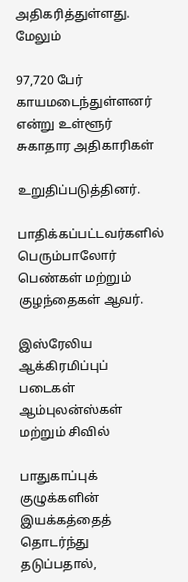அதிகரித்துள்ளது. மேலும்

97,720 பேர் காயமடைந்துள்ளனர் என்று உள்ளூர் சுகாதார அதிகாரிகள்

உறுதிப்படுத்தினர்.

பாதிக்கப்பட்டவர்களில் பெரும்பாலோர் பெண்கள் மற்றும் குழந்தைகள் ஆவர்.

இஸ்ரேலிய ஆக்கிரமிப்புப் படைகள் ஆம்புலன்ஸ்கள் மற்றும் சிவில்

பாதுகாப்புக் குழுக்களின் இயக்கத்தைத் தொடர்ந்து தடுப்பதால்,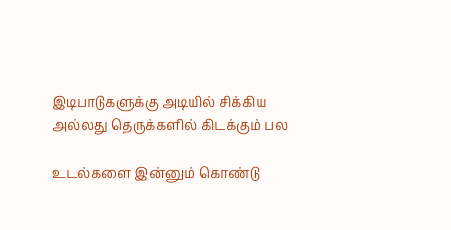இடிபாடுகளுக்கு அடியில் சிக்கிய அல்லது தெருக்களில் கிடக்கும் பல

உடல்களை இன்னும் கொண்டு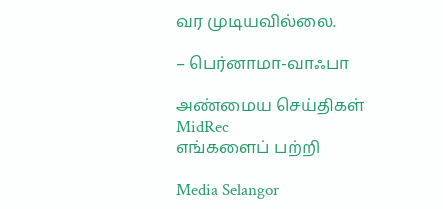வர முடியவில்லை.

– பெர்னாமா-வாஃபா

அண்மைய செய்திகள்
MidRec
எங்களைப் பற்றி

Media Selangor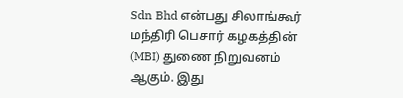Sdn Bhd என்பது சிலாங்கூர் மந்திரி பெசார் கழகத்தின் (MBI) துணை நிறுவனம் ஆகும். இது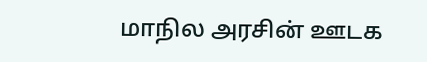மாநில அரசின் ஊடக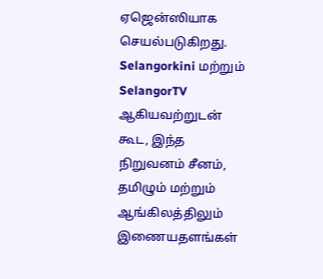ஏஜென்ஸியாக செயல்படுகிறது. Selangorkini மற்றும் SelangorTV ஆகியவற்றுடன் கூட, இந்த நிறுவனம் சீனம், தமிழும் மற்றும் ஆங்கிலத்திலும் இணையதளங்கள்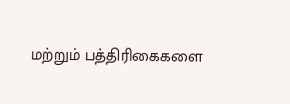மற்றும் பத்திரிகைகளை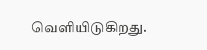வெளியிடுகிறது.